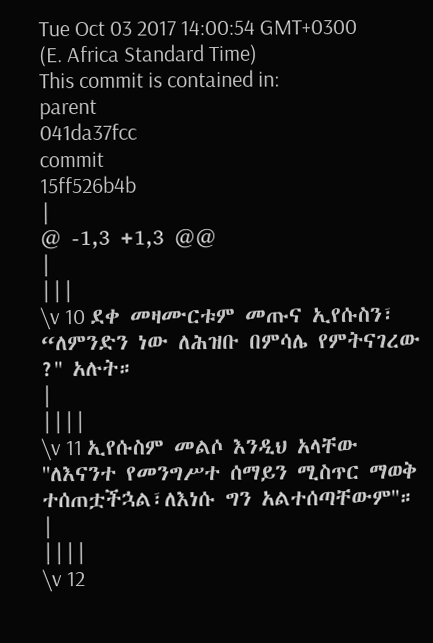Tue Oct 03 2017 14:00:54 GMT+0300 (E. Africa Standard Time)
This commit is contained in:
parent
041da37fcc
commit
15ff526b4b
|
@ -1,3 +1,3 @@
|
|||
\v 10 ደቀ መዛሙርቱም መጡና ኢየሱስን፣ “ለምንድን ነው ለሕዝቡ በምሳሌ የምትናገረው ?'' አሉት።
|
||||
\v 11 ኢየሱስም መልሶ እንዲህ አላቸው ''ለእናንተ የመንግሥተ ሰማይን ሚስጥር ማወቅ ተሰጠቷችኋል፣ለእነሱ ግን አልተሰጣቸውም''።
|
||||
\v 12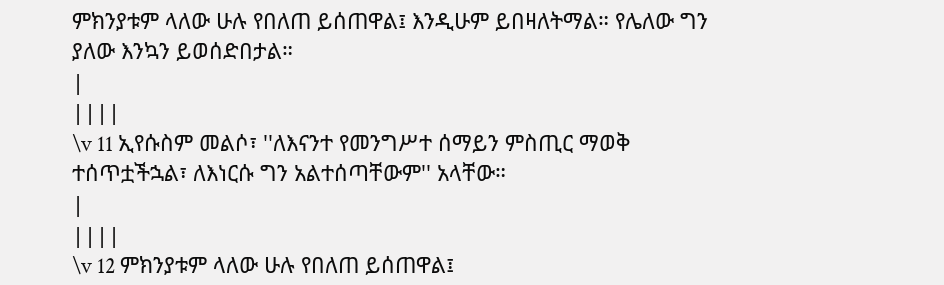ምክንያቱም ላለው ሁሉ የበለጠ ይሰጠዋል፤ እንዲሁም ይበዛለትማል። የሌለው ግን ያለው እንኳን ይወሰድበታል።
|
||||
\v 11 ኢየሱስም መልሶ፣ ''ለእናንተ የመንግሥተ ሰማይን ምስጢር ማወቅ ተሰጥቷችኋል፣ ለእነርሱ ግን አልተሰጣቸውም'' አላቸው።
|
||||
\v 12 ምክንያቱም ላለው ሁሉ የበለጠ ይሰጠዋል፤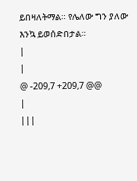ይበዛለትማል። የሌለው ግን ያለው እንኳ ይወሰድበታል።
|
|
@ -209,7 +209,7 @@
|
|||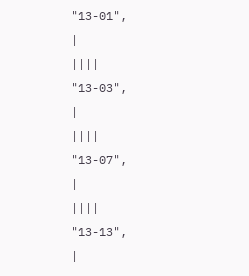"13-01",
|
||||
"13-03",
|
||||
"13-07",
|
||||
"13-13",
|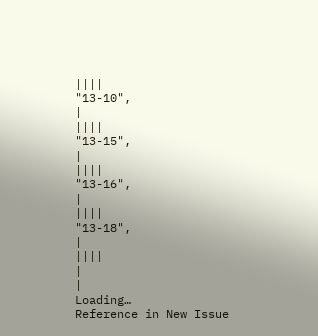||||
"13-10",
|
||||
"13-15",
|
||||
"13-16",
|
||||
"13-18",
|
||||
|
|
Loading…
Reference in New Issue